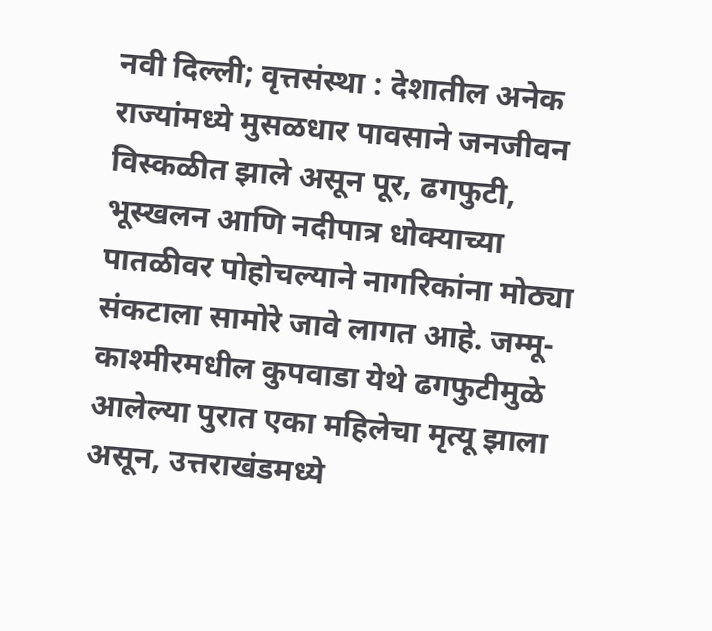नवी दिल्ली; वृत्तसंस्था : देशातील अनेक राज्यांमध्ये मुसळधार पावसाने जनजीवन विस्कळीत झाले असून पूर, ढगफुटी, भूस्खलन आणि नदीपात्र धोक्याच्या पातळीवर पोहोचल्याने नागरिकांना मोठ्या संकटाला सामोरे जावे लागत आहे. जम्मू-काश्मीरमधील कुपवाडा येथे ढगफुटीमुळे आलेल्या पुरात एका महिलेचा मृत्यू झाला असून, उत्तराखंडमध्ये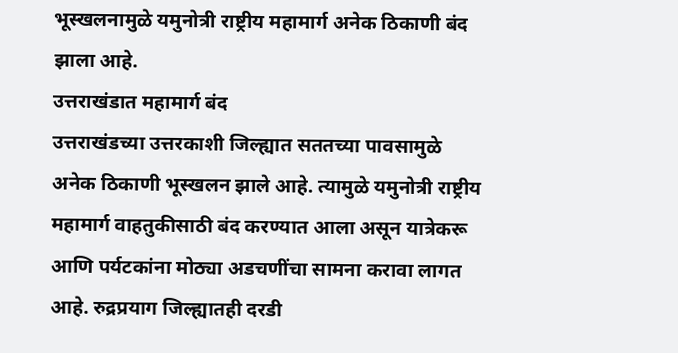भूस्खलनामुळे यमुनोत्री राष्ट्रीय महामार्ग अनेक ठिकाणी बंद झाला आहे.
उत्तराखंडात महामार्ग बंद
उत्तराखंडच्या उत्तरकाशी जिल्ह्यात सततच्या पावसामुळे अनेक ठिकाणी भूस्खलन झाले आहे. त्यामुळे यमुनोत्री राष्ट्रीय महामार्ग वाहतुकीसाठी बंद करण्यात आला असून यात्रेकरू आणि पर्यटकांना मोठ्या अडचणींचा सामना करावा लागत आहे. रुद्रप्रयाग जिल्ह्यातही दरडी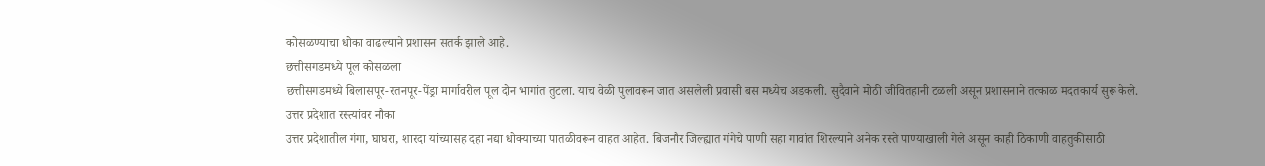कोसळण्याचा धोका वाढल्याने प्रशासन सतर्क झाले आहे.
छत्तीसगडमध्ये पूल कोसळला
छत्तीसगडमध्ये बिलासपूर-रतनपूर-पेंड्रा मार्गावरील पूल दोन भागांत तुटला. याच वेळी पुलावरून जात असलेली प्रवासी बस मध्येच अडकली. सुदैवाने मोठी जीवितहानी टळली असून प्रशासनाने तत्काळ मदतकार्य सुरू केले.
उत्तर प्रदेशात रस्त्यांवर नौका
उत्तर प्रदेशातील गंगा, घाघरा, शारदा यांच्यासह दहा नद्या धोक्याच्या पातळीवरून वाहत आहेत. बिजनौर जिल्ह्यात गंगेचे पाणी सहा गावांत शिरल्याने अनेक रस्ते पाण्याखाली गेले असून काही ठिकाणी वाहतुकीसाठी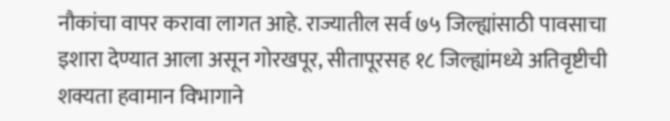नौकांचा वापर करावा लागत आहे. राज्यातील सर्व ७५ जिल्ह्यांसाठी पावसाचा इशारा देण्यात आला असून गोरखपूर, सीतापूरसह १८ जिल्ह्यांमध्ये अतिवृष्टीची शक्यता हवामान विभागाने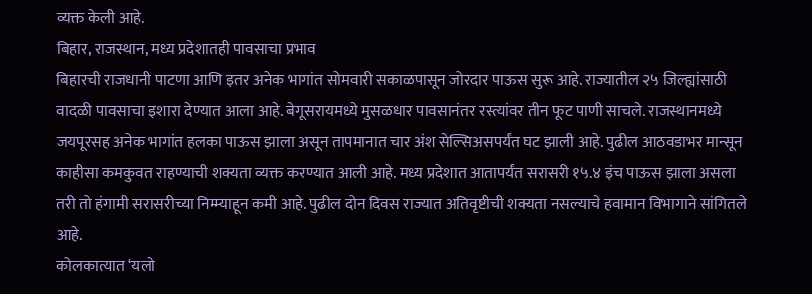व्यक्त केली आहे.
बिहार, राजस्थान, मध्य प्रदेशातही पावसाचा प्रभाव
बिहारची राजधानी पाटणा आणि इतर अनेक भागांत सोमवारी सकाळपासून जोरदार पाऊस सुरू आहे. राज्यातील २५ जिल्ह्यांसाठी वादळी पावसाचा इशारा देण्यात आला आहे. बेगूसरायमध्ये मुसळधार पावसानंतर रस्त्यांवर तीन फूट पाणी साचले. राजस्थानमध्ये जयपूरसह अनेक भागांत हलका पाऊस झाला असून तापमानात चार अंश सेल्सिअसपर्यंत घट झाली आहे. पुढील आठवडाभर मान्सून काहीसा कमकुवत राहण्याची शक्यता व्यक्त करण्यात आली आहे. मध्य प्रदेशात आतापर्यंत सरासरी १५.४ इंच पाऊस झाला असला तरी तो हंगामी सरासरीच्या निम्म्याहून कमी आहे. पुढील दोन दिवस राज्यात अतिवृष्टीची शक्यता नसल्याचे हवामान विभागाने सांगितले आहे.
कोलकात्यात ‘यलो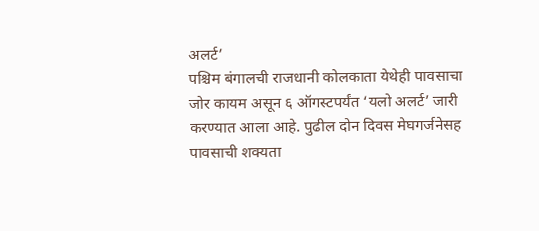अलर्ट’
पश्चिम बंगालची राजधानी कोलकाता येथेही पावसाचा जोर कायम असून ६ ऑगस्टपर्यंत ‘यलो अलर्ट’ जारी करण्यात आला आहे. पुढील दोन दिवस मेघगर्जनेसह पावसाची शक्यता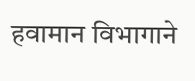हवामान विभागाने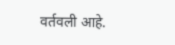वर्तवली आहे.